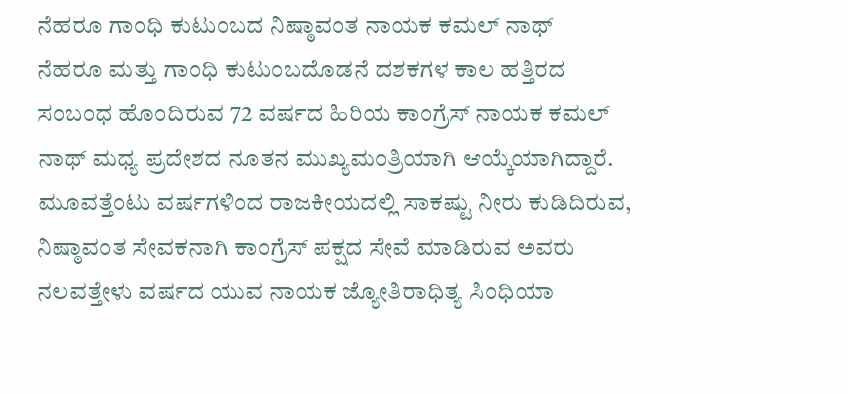ನೆಹರೂ ಗಾಂಧಿ ಕುಟುಂಬದ ನಿಷ್ಠಾವಂತ ನಾಯಕ ಕಮಲ್ ನಾಥ್
ನೆಹರೂ ಮತ್ತು ಗಾಂಧಿ ಕುಟುಂಬದೊಡನೆ ದಶಕಗಳ ಕಾಲ ಹತ್ತಿರದ ಸಂಬಂಧ ಹೊಂದಿರುವ 72 ವರ್ಷದ ಹಿರಿಯ ಕಾಂಗ್ರೆಸ್ ನಾಯಕ ಕಮಲ್ ನಾಥ್ ಮಧ್ಯ ಪ್ರದೇಶದ ನೂತನ ಮುಖ್ಯಮಂತ್ರಿಯಾಗಿ ಆಯ್ಕೆಯಾಗಿದ್ದಾರೆ.
ಮೂವತ್ತೆಂಟು ವರ್ಷಗಳಿಂದ ರಾಜಕೀಯದಲ್ಲಿ ಸಾಕಷ್ಟು ನೀರು ಕುಡಿದಿರುವ, ನಿಷ್ಠಾವಂತ ಸೇವಕನಾಗಿ ಕಾಂಗ್ರೆಸ್ ಪಕ್ಷದ ಸೇವೆ ಮಾಡಿರುವ ಅವರು ನಲವತ್ತೇಳು ವರ್ಷದ ಯುವ ನಾಯಕ ಜ್ಯೋತಿರಾಧಿತ್ಯ ಸಿಂಧಿಯಾ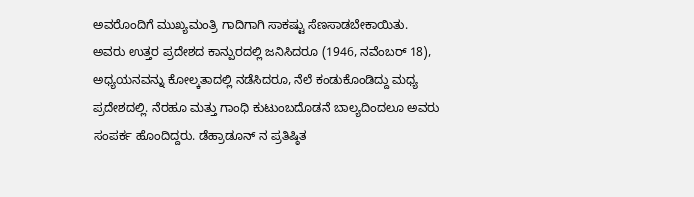ಅವರೊಂದಿಗೆ ಮುಖ್ಯಮಂತ್ರಿ ಗಾದಿಗಾಗಿ ಸಾಕಷ್ಟು ಸೆಣಸಾಡಬೇಕಾಯಿತು.
ಅವರು ಉತ್ತರ ಪ್ರದೇಶದ ಕಾನ್ಪುರದಲ್ಲಿ ಜನಿಸಿದರೂ (1946, ನವೆಂಬರ್ 18), ಅಧ್ಯಯನವನ್ನು ಕೋಲ್ಕತಾದಲ್ಲಿ ನಡೆಸಿದರೂ, ನೆಲೆ ಕಂಡುಕೊಂಡಿದ್ದು ಮಧ್ಯ ಪ್ರದೇಶದಲ್ಲಿ. ನೆರಹೂ ಮತ್ತು ಗಾಂಧಿ ಕುಟುಂಬದೊಡನೆ ಬಾಲ್ಯದಿಂದಲೂ ಅವರು ಸಂಪರ್ಕ ಹೊಂದಿದ್ದರು. ಡೆಹ್ರಾಡೂನ್ ನ ಪ್ರತಿಷ್ಠಿತ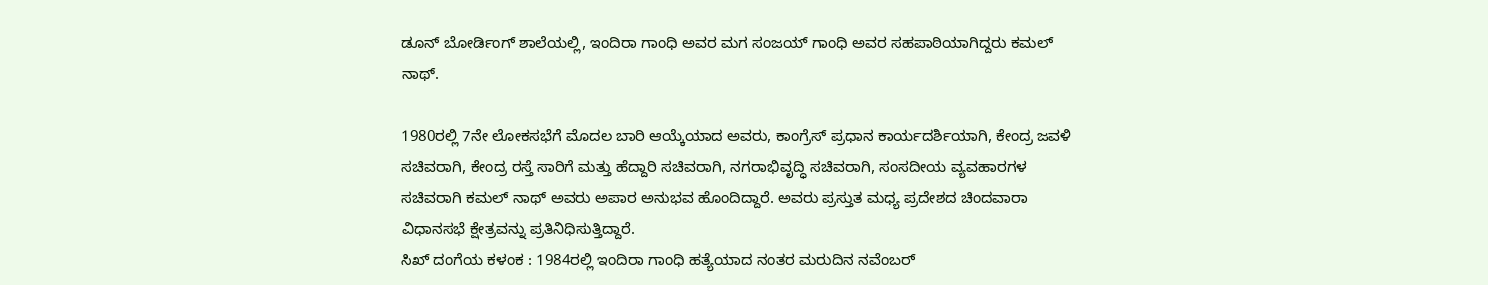ಡೂನ್ ಬೋರ್ಡಿಂಗ್ ಶಾಲೆಯಲ್ಲಿ, ಇಂದಿರಾ ಗಾಂಧಿ ಅವರ ಮಗ ಸಂಜಯ್ ಗಾಂಧಿ ಅವರ ಸಹಪಾಠಿಯಾಗಿದ್ದರು ಕಮಲ್ ನಾಥ್.

1980ರಲ್ಲಿ 7ನೇ ಲೋಕಸಭೆಗೆ ಮೊದಲ ಬಾರಿ ಆಯ್ಕೆಯಾದ ಅವರು, ಕಾಂಗ್ರೆಸ್ ಪ್ರಧಾನ ಕಾರ್ಯದರ್ಶಿಯಾಗಿ, ಕೇಂದ್ರ ಜವಳಿ ಸಚಿವರಾಗಿ, ಕೇಂದ್ರ ರಸ್ತೆ ಸಾರಿಗೆ ಮತ್ತು ಹೆದ್ದಾರಿ ಸಚಿವರಾಗಿ, ನಗರಾಭಿವೃದ್ಧಿ ಸಚಿವರಾಗಿ, ಸಂಸದೀಯ ವ್ಯವಹಾರಗಳ ಸಚಿವರಾಗಿ ಕಮಲ್ ನಾಥ್ ಅವರು ಅಪಾರ ಅನುಭವ ಹೊಂದಿದ್ದಾರೆ. ಅವರು ಪ್ರಸ್ತುತ ಮಧ್ಯ ಪ್ರದೇಶದ ಚಿಂದವಾರಾ ವಿಧಾನಸಭೆ ಕ್ಷೇತ್ರವನ್ನು ಪ್ರತಿನಿಧಿಸುತ್ತಿದ್ದಾರೆ.
ಸಿಖ್ ದಂಗೆಯ ಕಳಂಕ : 1984ರಲ್ಲಿ ಇಂದಿರಾ ಗಾಂಧಿ ಹತ್ಯೆಯಾದ ನಂತರ ಮರುದಿನ ನವೆಂಬರ್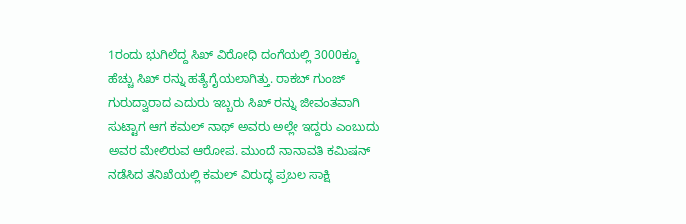1ರಂದು ಭುಗಿಲೆದ್ದ ಸಿಖ್ ವಿರೋಧಿ ದಂಗೆಯಲ್ಲಿ 3000ಕ್ಕೂ ಹೆಚ್ಚು ಸಿಖ್ ರನ್ನು ಹತ್ಯೆಗೈಯಲಾಗಿತ್ತು. ರಾಕಬ್ ಗುಂಜ್ ಗುರುದ್ವಾರಾದ ಎದುರು ಇಬ್ಬರು ಸಿಖ್ ರನ್ನು ಜೀವಂತವಾಗಿ ಸುಟ್ಟಾಗ ಆಗ ಕಮಲ್ ನಾಥ್ ಅವರು ಅಲ್ಲೇ ಇದ್ದರು ಎಂಬುದು ಅವರ ಮೇಲಿರುವ ಆರೋಪ. ಮುಂದೆ ನಾನಾವತಿ ಕಮಿಷನ್ ನಡೆಸಿದ ತನಿಖೆಯಲ್ಲಿ ಕಮಲ್ ವಿರುದ್ಧ ಪ್ರಬಲ ಸಾಕ್ಷಿ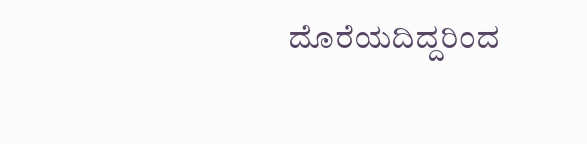ದೊರೆಯದಿದ್ದರಿಂದ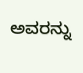ಅವರನ್ನು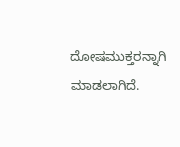ದೋಷಮುಕ್ತರನ್ನಾಗಿ ಮಾಡಲಾಗಿದೆ.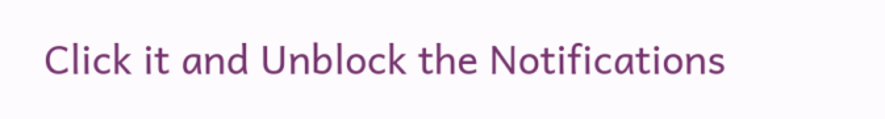Click it and Unblock the Notifications